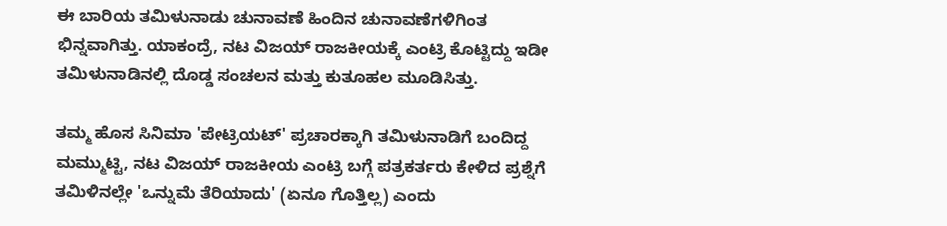ಈ ಬಾರಿಯ ತಮಿಳುನಾಡು ಚುನಾವಣೆ ಹಿಂದಿನ ಚುನಾವಣೆಗಳಿಗಿಂತ ಭಿನ್ನವಾಗಿತ್ತು. ಯಾಕಂದ್ರೆ, ನಟ ವಿಜಯ್ ರಾಜಕೀಯಕ್ಕೆ ಎಂಟ್ರಿ ಕೊಟ್ಟಿದ್ದು ಇಡೀ ತಮಿಳುನಾಡಿನಲ್ಲಿ ದೊಡ್ಡ ಸಂಚಲನ ಮತ್ತು ಕುತೂಹಲ ಮೂಡಿಸಿತ್ತು.

ತಮ್ಮ ಹೊಸ ಸಿನಿಮಾ 'ಪೇಟ್ರಿಯಟ್' ಪ್ರಚಾರಕ್ಕಾಗಿ ತಮಿಳುನಾಡಿಗೆ ಬಂದಿದ್ದ ಮಮ್ಮುಟ್ಟಿ, ನಟ ವಿಜಯ್ ರಾಜಕೀಯ ಎಂಟ್ರಿ ಬಗ್ಗೆ ಪತ್ರಕರ್ತರು ಕೇಳಿದ ಪ್ರಶ್ನೆಗೆ ತಮಿಳಿನಲ್ಲೇ 'ಒನ್ನುಮೆ ತೆರಿಯಾದು' (ಏನೂ ಗೊತ್ತಿಲ್ಲ) ಎಂದು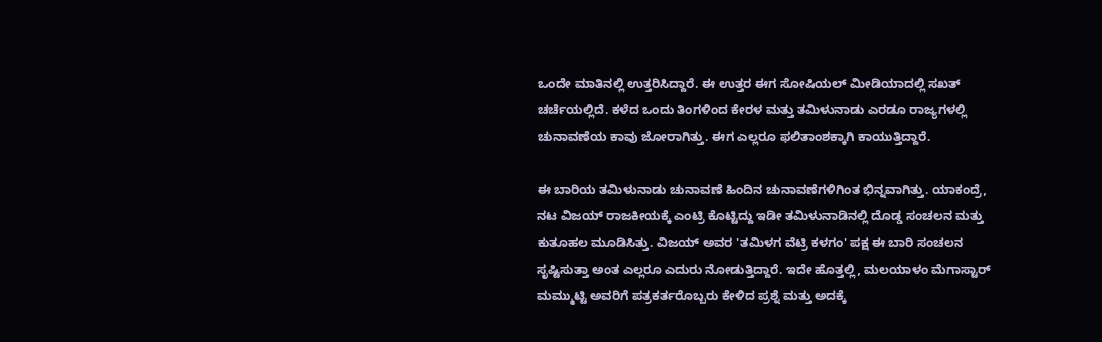ಒಂದೇ ಮಾತಿನಲ್ಲಿ ಉತ್ತರಿಸಿದ್ದಾರೆ. ಈ ಉತ್ತರ ಈಗ ಸೋಷಿಯಲ್ ಮೀಡಿಯಾದಲ್ಲಿ ಸಖತ್ ಚರ್ಚೆಯಲ್ಲಿದೆ. ಕಳೆದ ಒಂದು ತಿಂಗಳಿಂದ ಕೇರಳ ಮತ್ತು ತಮಿಳುನಾಡು ಎರಡೂ ರಾಜ್ಯಗಳಲ್ಲಿ ಚುನಾವಣೆಯ ಕಾವು ಜೋರಾಗಿತ್ತು. ಈಗ ಎಲ್ಲರೂ ಫಲಿತಾಂಶಕ್ಕಾಗಿ ಕಾಯುತ್ತಿದ್ದಾರೆ.

ಈ ಬಾರಿಯ ತಮಿಳುನಾಡು ಚುನಾವಣೆ ಹಿಂದಿನ ಚುನಾವಣೆಗಳಿಗಿಂತ ಭಿನ್ನವಾಗಿತ್ತು. ಯಾಕಂದ್ರೆ, ನಟ ವಿಜಯ್ ರಾಜಕೀಯಕ್ಕೆ ಎಂಟ್ರಿ ಕೊಟ್ಟಿದ್ದು ಇಡೀ ತಮಿಳುನಾಡಿನಲ್ಲಿ ದೊಡ್ಡ ಸಂಚಲನ ಮತ್ತು ಕುತೂಹಲ ಮೂಡಿಸಿತ್ತು. ವಿಜಯ್ ಅವರ 'ತಮಿಳಗ ವೆಟ್ರಿ ಕಳಗಂ' ಪಕ್ಷ ಈ ಬಾರಿ ಸಂಚಲನ ಸೃಷ್ಟಿಸುತ್ತಾ ಅಂತ ಎಲ್ಲರೂ ಎದುರು ನೋಡುತ್ತಿದ್ದಾರೆ. ಇದೇ ಹೊತ್ತಲ್ಲಿ, ಮಲಯಾಳಂ ಮೆಗಾಸ್ಟಾರ್ ಮಮ್ಮುಟ್ಟಿ ಅವರಿಗೆ ಪತ್ರಕರ್ತರೊಬ್ಬರು ಕೇಳಿದ ಪ್ರಶ್ನೆ ಮತ್ತು ಅದಕ್ಕೆ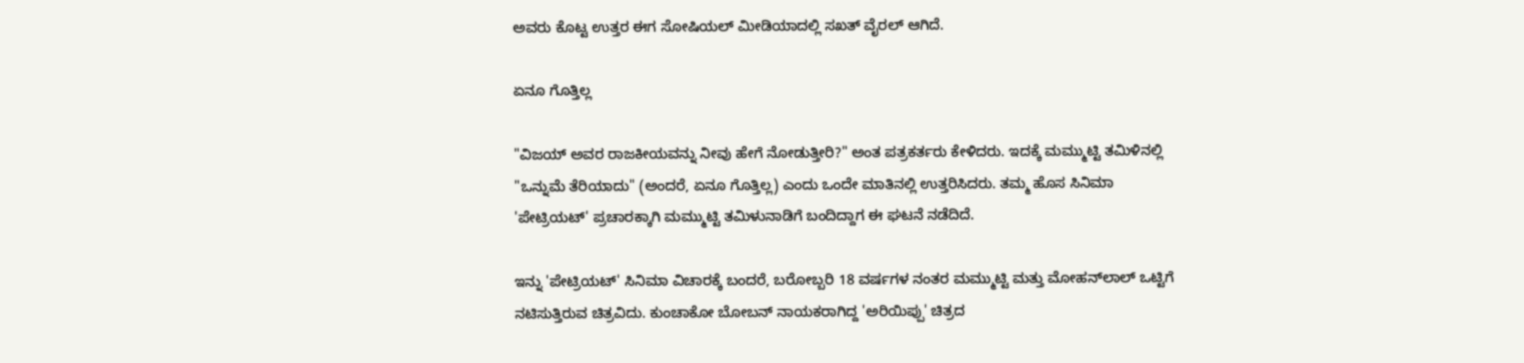ಅವರು ಕೊಟ್ಟ ಉತ್ತರ ಈಗ ಸೋಷಿಯಲ್ ಮೀಡಿಯಾದಲ್ಲಿ ಸಖತ್ ವೈರಲ್ ಆಗಿದೆ.

ಏನೂ ಗೊತ್ತಿಲ್ಲ

"ವಿಜಯ್ ಅವರ ರಾಜಕೀಯವನ್ನು ನೀವು ಹೇಗೆ ನೋಡುತ್ತೀರಿ?" ಅಂತ ಪತ್ರಕರ್ತರು ಕೇಳಿದರು. ಇದಕ್ಕೆ ಮಮ್ಮುಟ್ಟಿ ತಮಿಳಿನಲ್ಲಿ "ಒನ್ನುಮೆ ತೆರಿಯಾದು" (ಅಂದರೆ, ಏನೂ ಗೊತ್ತಿಲ್ಲ) ಎಂದು ಒಂದೇ ಮಾತಿನಲ್ಲಿ ಉತ್ತರಿಸಿದರು. ತಮ್ಮ ಹೊಸ ಸಿನಿಮಾ 'ಪೇಟ್ರಿಯಟ್' ಪ್ರಚಾರಕ್ಕಾಗಿ ಮಮ್ಮುಟ್ಟಿ ತಮಿಳುನಾಡಿಗೆ ಬಂದಿದ್ದಾಗ ಈ ಘಟನೆ ನಡೆದಿದೆ.

ಇನ್ನು 'ಪೇಟ್ರಿಯಟ್' ಸಿನಿಮಾ ವಿಚಾರಕ್ಕೆ ಬಂದರೆ, ಬರೋಬ್ಬರಿ 18 ವರ್ಷಗಳ ನಂತರ ಮಮ್ಮುಟ್ಟಿ ಮತ್ತು ಮೋಹನ್‌ಲಾಲ್ ಒಟ್ಟಿಗೆ ನಟಿಸುತ್ತಿರುವ ಚಿತ್ರವಿದು. ಕುಂಚಾಕೋ ಬೋಬನ್ ನಾಯಕರಾಗಿದ್ದ 'ಅರಿಯಿಪ್ಪು' ಚಿತ್ರದ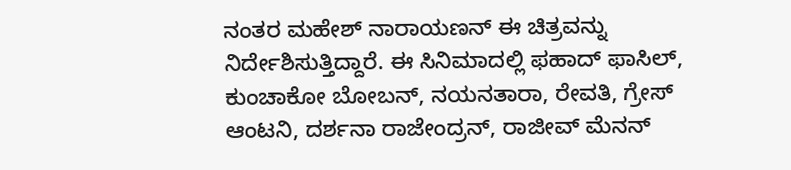ನಂತರ ಮಹೇಶ್ ನಾರಾಯಣನ್ ಈ ಚಿತ್ರವನ್ನು ನಿರ್ದೇಶಿಸುತ್ತಿದ್ದಾರೆ. ಈ ಸಿನಿಮಾದಲ್ಲಿ ಫಹಾದ್ ಫಾಸಿಲ್, ಕುಂಚಾಕೋ ಬೋಬನ್, ನಯನತಾರಾ, ರೇವತಿ, ಗ್ರೇಸ್ ಆಂಟನಿ, ದರ್ಶನಾ ರಾಜೇಂದ್ರನ್, ರಾಜೀವ್ ಮೆನನ್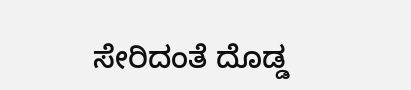ಸೇರಿದಂತೆ ದೊಡ್ಡ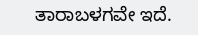ತಾರಾಬಳಗವೇ ಇದೆ.